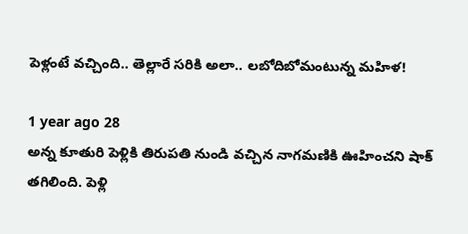పెళ్లంటే వచ్చింది.. తెల్లారే సరికి అలా.. లబోదిబోమంటున్న మహిళ!

1 year ago 28
అన్న కూతురి పెళ్లికి తిరుపతి నుండి వచ్చిన నాగమణికి ఊహించని షాక్ తగిలింది. పెళ్లి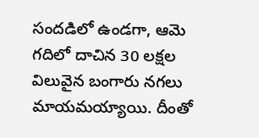సందడిలో ఉండగా, ఆమె గదిలో దాచిన 30 లక్షల విలువైన బంగారు నగలు మాయమయ్యాయి. దీంతో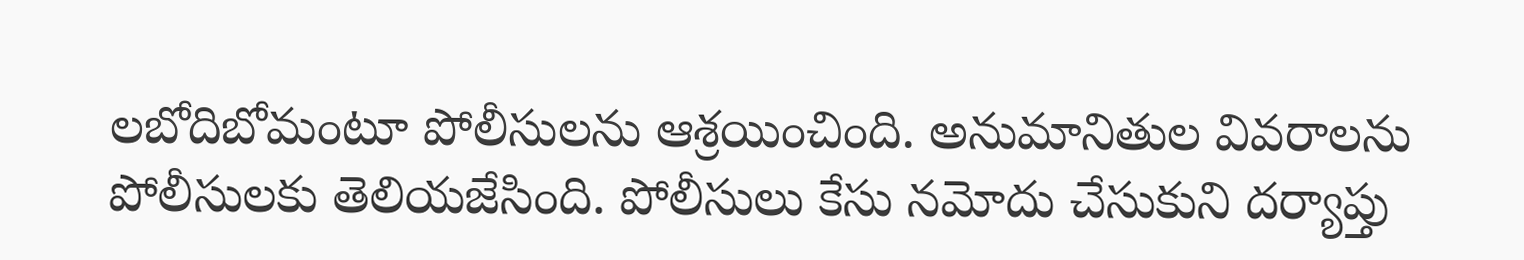లబోదిబోమంటూ పోలీసులను ఆశ్రయించింది. అనుమానితుల వివరాలను పోలీసులకు తెలియజేసింది. పోలీసులు కేసు నమోదు చేసుకుని దర్యాప్తు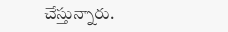చేస్తున్నారు.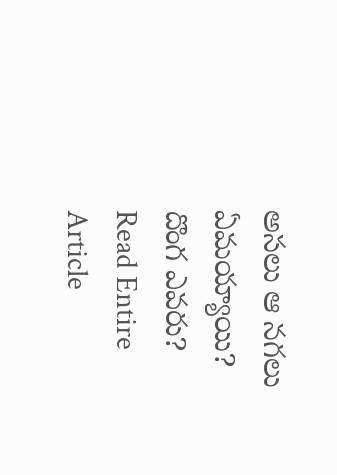అసలు ఆ నగలు ఏమయ్యాయి? దొంగ ఎవరు?
Read Entire Article